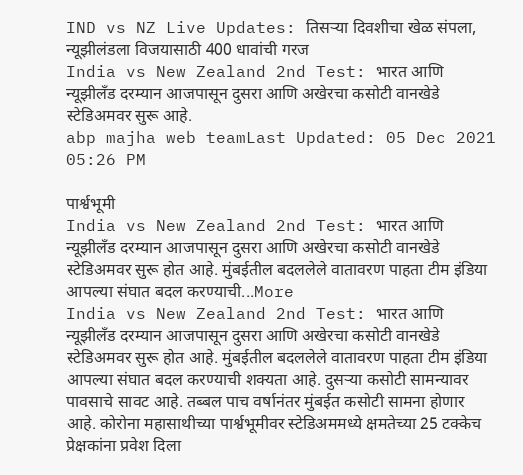IND vs NZ Live Updates: तिसऱ्या दिवशीचा खेळ संपला, न्यूझीलंडला विजयासाठी 400 धावांची गरज
India vs New Zealand 2nd Test: भारत आणि न्यूझीलँड दरम्यान आजपासून दुसरा आणि अखेरचा कसोटी वानखेडे स्टेडिअमवर सुरू आहे.
abp majha web teamLast Updated: 05 Dec 2021 05:26 PM

पार्श्वभूमी
India vs New Zealand 2nd Test: भारत आणि न्यूझीलँड दरम्यान आजपासून दुसरा आणि अखेरचा कसोटी वानखेडे स्टेडिअमवर सुरू होत आहे. मुंबईतील बदललेले वातावरण पाहता टीम इंडिया आपल्या संघात बदल करण्याची...More
India vs New Zealand 2nd Test: भारत आणि न्यूझीलँड दरम्यान आजपासून दुसरा आणि अखेरचा कसोटी वानखेडे स्टेडिअमवर सुरू होत आहे. मुंबईतील बदललेले वातावरण पाहता टीम इंडिया आपल्या संघात बदल करण्याची शक्यता आहे. दुसऱ्या कसोटी सामन्यावर पावसाचे सावट आहे. तब्बल पाच वर्षानंतर मुंबईत कसोटी सामना होणार आहे. कोरोना महासाथीच्या पार्श्वभूमीवर स्टेडिअममध्ये क्षमतेच्या 25 टक्केच प्रेक्षकांना प्रवेश दिला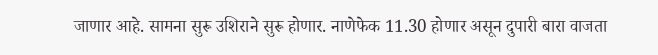जाणार आहे. सामना सुरू उशिराने सुरू होणार. नाणेफेक 11.30 होणार असून दुपारी बारा वाजता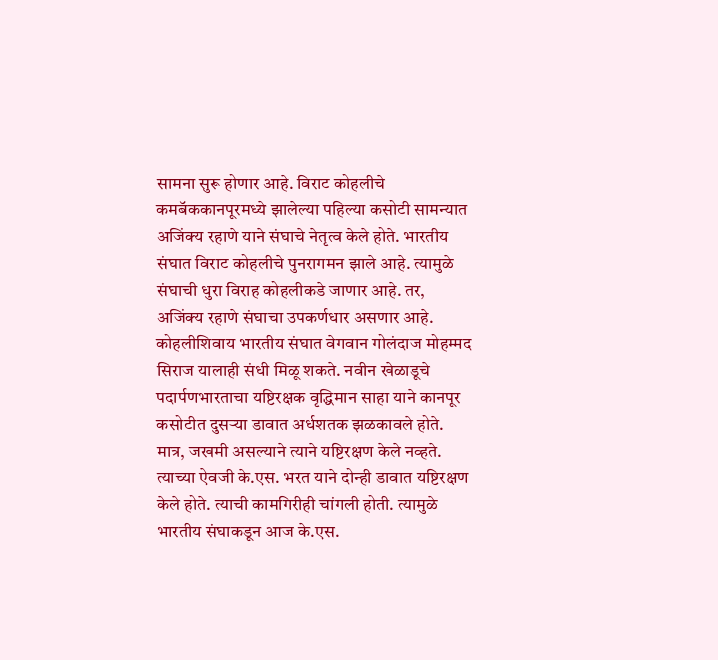सामना सुरू होणार आहे. विराट कोहलीचे कमबॅककानपूरमध्ये झालेल्या पहिल्या कसोटी सामन्यात अजिंक्य रहाणे याने संघाचे नेतृत्व केले होते. भारतीय संघात विराट कोहलीचे पुनरागमन झाले आहे. त्यामुळे संघाची धुरा विराह कोहलीकडे जाणार आहे. तर, अजिंक्य रहाणे संघाचा उपकर्णधार असणार आहे. कोहलीशिवाय भारतीय संघात वेगवान गोलंदाज मोहम्मद सिराज यालाही संधी मिळू शकते. नवीन खेळाडूचे पदार्पणभारताचा यष्टिरक्षक वृद्धिमान साहा याने कानपूर कसोटीत दुसऱ्या डावात अर्धशतक झळकावले होते. मात्र, जखमी असल्याने त्याने यष्टिरक्षण केले नव्हते. त्याच्या ऐवजी के.एस. भरत याने दोन्ही डावात यष्टिरक्षण केले होते. त्याची कामगिरीही चांगली होती. त्यामुळे भारतीय संघाकडून आज के.एस.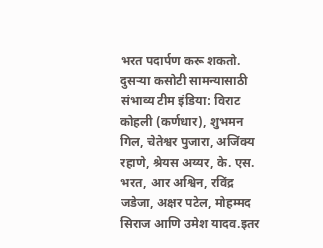भरत पदार्पण करू शकतो. दुसऱ्या कसोटी सामन्यासाठी संभाव्य टीम इंडिया: विराट कोहली (कर्णधार), शुभमन गिल, चेतेश्वर पुजारा, अजिंक्य रहाणे, श्रेयस अय्यर, के. एस. भरत, आर अश्विन, रविंद्र जडेजा, अक्षर पटेल, मोहम्मद सिराज आणि उमेश यादव.इतर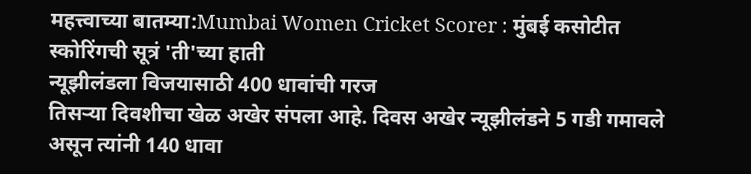महत्त्वाच्या बातम्या:Mumbai Women Cricket Scorer : मुंबई कसोटीत स्कोरिंगची सूत्रं 'ती'च्या हाती
न्यूझीलंडला विजयासाठी 400 धावांची गरज
तिसऱ्या दिवशीचा खेळ अखेर संपला आहे. दिवस अखेर न्यूझीलंडने 5 गडी गमावले असून त्यांनी 140 धावा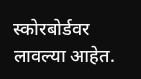स्कोरबोर्डवर लावल्या आहेत.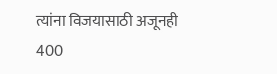त्यांना विजयासाठी अजूनही 400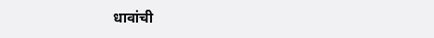धावांची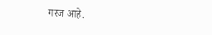गरज आहे.